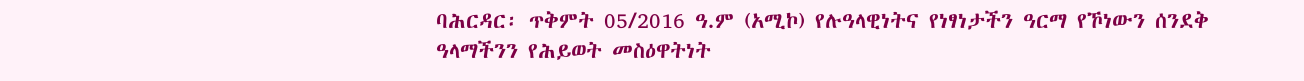ባሕርዳር፡ ጥቅምት 05/2016 ዓ.ም (አሚኮ) የሉዓላዊነትና የነፃነታችን ዓርማ የኾነውን ሰንደቅ ዓላማችንን የሕይወት መስዕዋትነት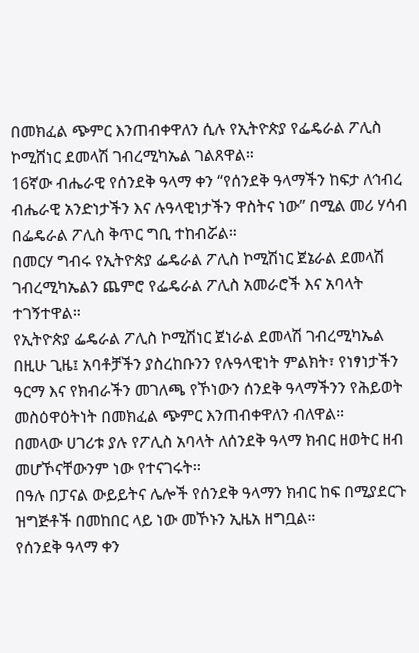በመክፈል ጭምር እንጠብቀዋለን ሲሉ የኢትዮጵያ የፌዴራል ፖሊስ ኮሚሸነር ደመላሽ ገብረሚካኤል ገልጸዋል።
16ኛው ብሔራዊ የሰንደቅ ዓላማ ቀን “የሰንደቅ ዓላማችን ከፍታ ለኅብረ ብሔራዊ አንድነታችን እና ሉዓላዊነታችን ዋስትና ነው” በሚል መሪ ሃሳብ በፌዴራል ፖሊስ ቅጥር ግቢ ተከብሯል።
በመርሃ ግብሩ የኢትዮጵያ ፌዴራል ፖሊስ ኮሚሽነር ጀኔራል ደመላሽ ገብረሚካኤልን ጨምሮ የፌዴራል ፖሊስ አመራሮች እና አባላት ተገኝተዋል።
የኢትዮጵያ ፌዴራል ፖሊስ ኮሚሽነር ጀነራል ደመላሽ ገብረሚካኤል በዚሁ ጊዜ፤ አባቶቻችን ያስረከቡንን የሉዓላዊነት ምልክት፣ የነፃነታችን ዓርማ እና የክብራችን መገለጫ የኾነውን ሰንደቅ ዓላማችንን የሕይወት መስዕዋዕትነት በመክፈል ጭምር እንጠብቀዋለን ብለዋል።
በመላው ሀገሪቱ ያሉ የፖሊስ አባላት ለሰንደቅ ዓላማ ክብር ዘወትር ዘብ መሆኾናቸውንም ነው የተናገሩት፡፡
በዓሉ በፓናል ውይይትና ሌሎች የሰንደቅ ዓላማን ክብር ከፍ በሚያደርጉ ዝግጅቶች በመከበር ላይ ነው መኾኑን ኢዜአ ዘግቧል።
የሰንደቅ ዓላማ ቀን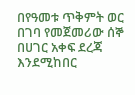በየዓመቱ ጥቅምት ወር በገባ የመጀመሪው ሰኞ በሀገር አቀፍ ደረጃ እንደሚከበር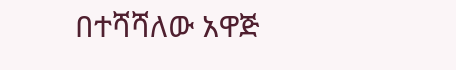በተሻሻለው አዋጅ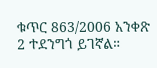ቁጥር 863/2006 አንቀጽ 2 ተደንግጎ ይገኛል።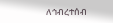ለኅብረተሰብ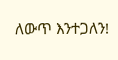ለውጥ እንተጋለን!